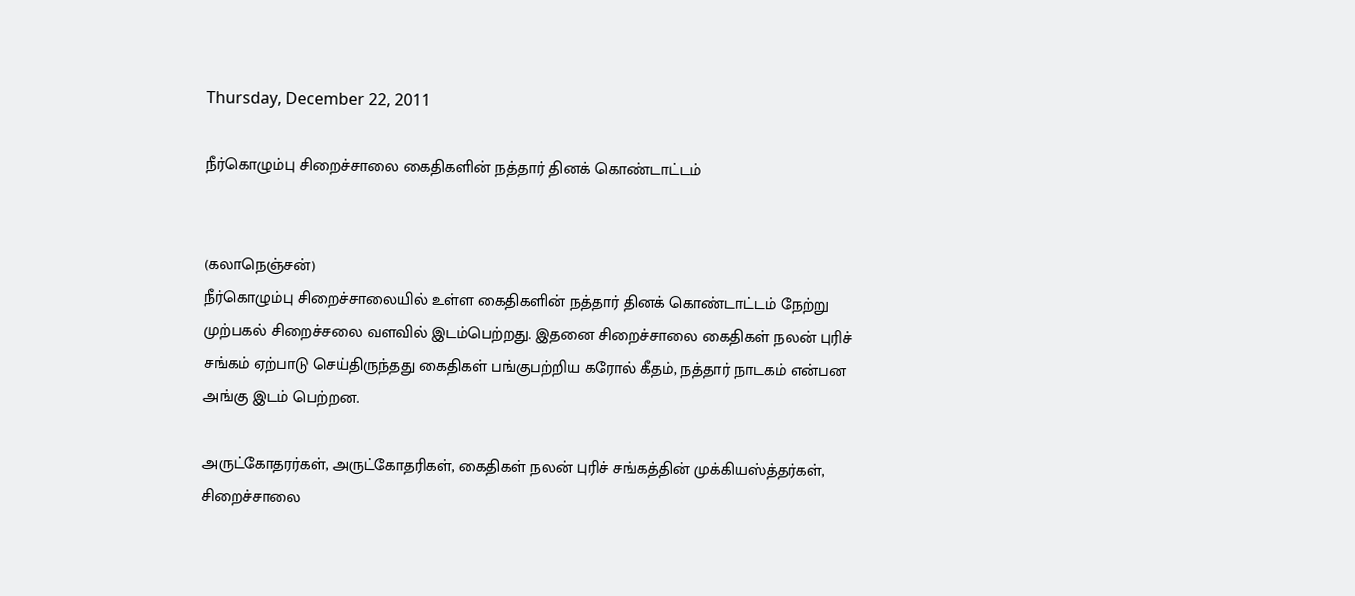Thursday, December 22, 2011

நீர்கொழும்பு சிறைச்சாலை கைதிகளின் நத்தார் தினக் கொண்டாட்டம்


(கலாநெஞ்சன்)
நீர்கொழும்பு சிறைச்சாலையில் உள்ள கைதிகளின் நத்தார் தினக் கொண்டாட்டம் நேற்று முற்பகல் சிறைச்சலை வளவில் இடம்பெற்றது. இதனை சிறைச்சாலை கைதிகள் நலன் புரிச் சங்கம் ஏற்பாடு செய்திருந்தது கைதிகள் பங்குபற்றிய கரோல் கீதம், நத்தார் நாடகம் என்பன அங்கு இடம் பெற்றன.

அருட்கோதரர்கள், அருட்கோதரிகள், கைதிகள் நலன் புரிச் சங்கத்தின் முக்கியஸ்த்தர்கள், சிறைச்சாலை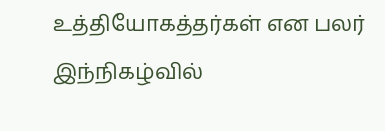உத்தியோகத்தர்கள் என பலர் இந்நிகழ்வில்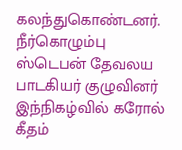கலந்துகொண்டனர். நீர்கொழும்பு ஸ்டெபன் தேவலய பாடகியர் குழுவினர் இந்நிகழ்வில் கரோல் கீதம்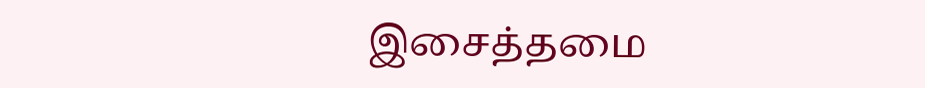இசைத்தமை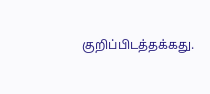குறிப்பிடத்தக்கது.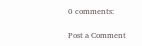0 comments:

Post a Comment